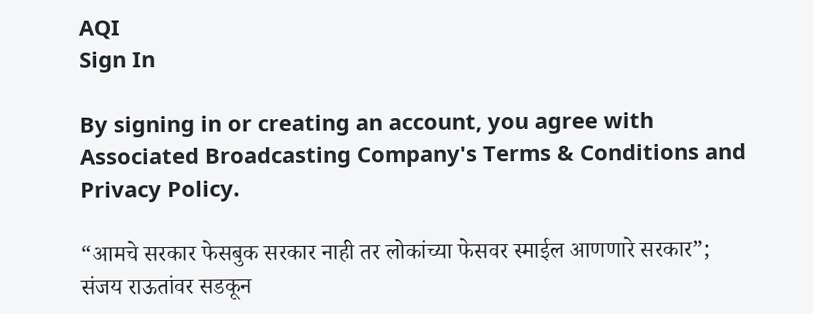AQI
Sign In

By signing in or creating an account, you agree with Associated Broadcasting Company's Terms & Conditions and Privacy Policy.

“आमचे सरकार फेसबुक सरकार नाही तर लोकांच्या फेसवर स्माईल आणणारे सरकार”; संजय राऊतांवर सडकून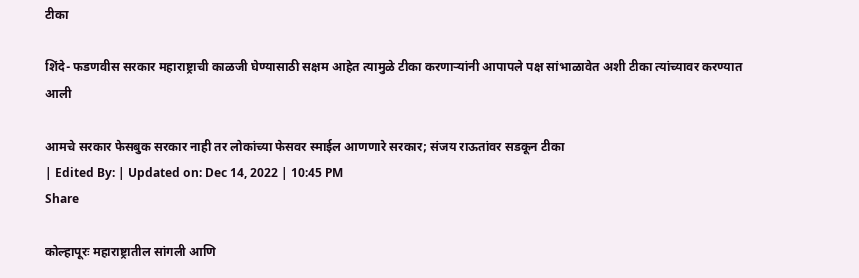टीका

शिंदे- फडणवीस सरकार महाराष्ट्राची काळजी घेण्यासाठी सक्षम आहेत त्यामुळे टीका करणाऱ्यांनी आपापले पक्ष सांभाळावेत अशी टीका त्यांच्यावर करण्यात आली

आमचे सरकार फेसबुक सरकार नाही तर लोकांच्या फेसवर स्माईल आणणारे सरकार; संजय राऊतांवर सडकून टीका
| Edited By: | Updated on: Dec 14, 2022 | 10:45 PM
Share

कोल्हापूरः महाराष्ट्रातील सांगली आणि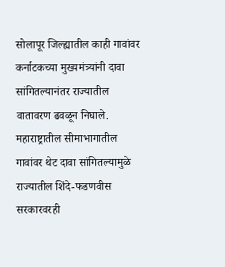सोलापूर जिल्ह्यातील काही गावांवर कर्नाटकच्या मुख्यमंत्र्यांनी दावा सांगितल्यानंतर राज्यातील वातावरण ढवळून निघाले. महाराष्ट्रातील सीमाभागातील गावांवर थेट दावा सांगितल्यामुळे राज्यातील शिंदे-फडणवीस सरकारवरही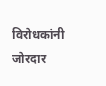विरोधकांनी जोरदार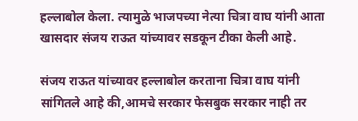हल्लाबोल केला. त्यामुळे भाजपच्या नेत्या चित्रा वाघ यांनी आता खासदार संजय राऊत यांच्यावर सडकून टीका केली आहे.

संजय राऊत यांच्यावर हल्लाबोल करताना चित्रा वाघ यांनी सांगितले आहे की,आमचे सरकार फेसबुक सरकार नाही तर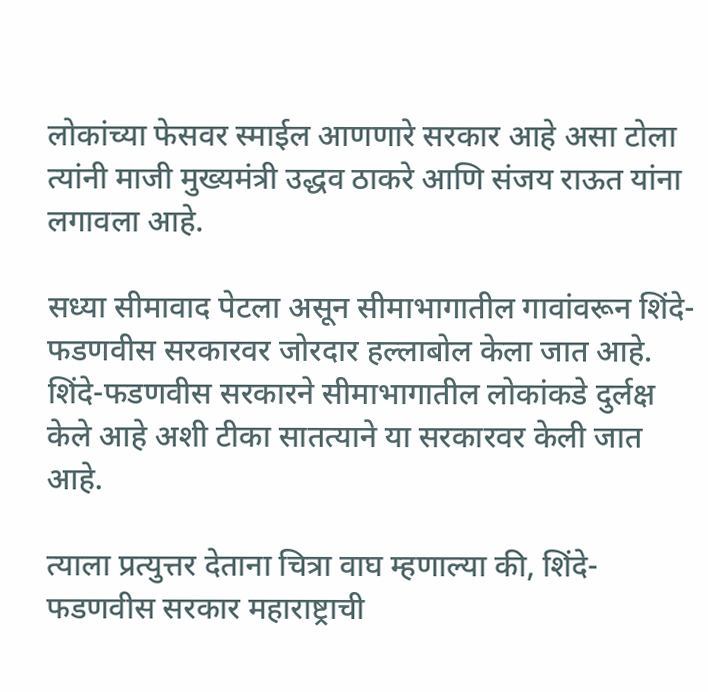लोकांच्या फेसवर स्माईल आणणारे सरकार आहे असा टोला त्यांनी माजी मुख्यमंत्री उद्धव ठाकरे आणि संजय राऊत यांना लगावला आहे.

सध्या सीमावाद पेटला असून सीमाभागातील गावांवरून शिंदे-फडणवीस सरकारवर जोरदार हल्लाबोल केला जात आहे. शिंदे-फडणवीस सरकारने सीमाभागातील लोकांकडे दुर्लक्ष केले आहे अशी टीका सातत्याने या सरकारवर केली जात आहे.

त्याला प्रत्युत्तर देताना चित्रा वाघ म्हणाल्या की, शिंदे- फडणवीस सरकार महाराष्ट्राची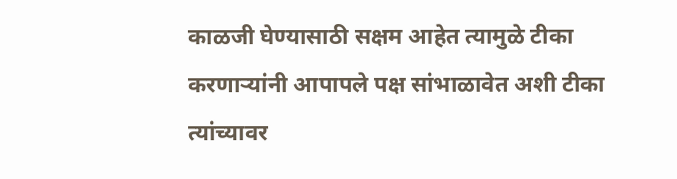काळजी घेण्यासाठी सक्षम आहेत त्यामुळे टीका करणाऱ्यांनी आपापले पक्ष सांभाळावेत अशी टीका त्यांच्यावर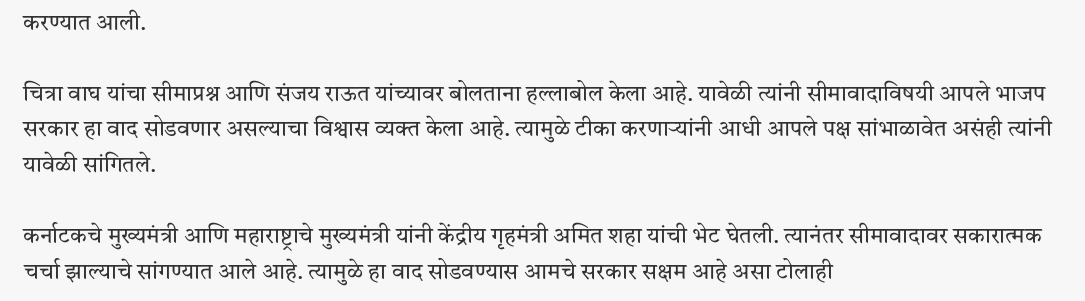करण्यात आली.

चित्रा वाघ यांचा सीमाप्रश्न आणि संजय राऊत यांच्यावर बोलताना हल्लाबोल केला आहे. यावेळी त्यांनी सीमावादाविषयी आपले भाजप सरकार हा वाद सोडवणार असल्याचा विश्वास व्यक्त केला आहे. त्यामुळे टीका करणाऱ्यांनी आधी आपले पक्ष सांभाळावेत असंही त्यांनी यावेळी सांगितले.

कर्नाटकचे मुख्यमंत्री आणि महाराष्ट्राचे मुख्यमंत्री यांनी केंद्रीय गृहमंत्री अमित शहा यांची भेट घेतली. त्यानंतर सीमावादावर सकारात्मक चर्चा झाल्याचे सांगण्यात आले आहे. त्यामुळे हा वाद सोडवण्यास आमचे सरकार सक्षम आहे असा टोलाही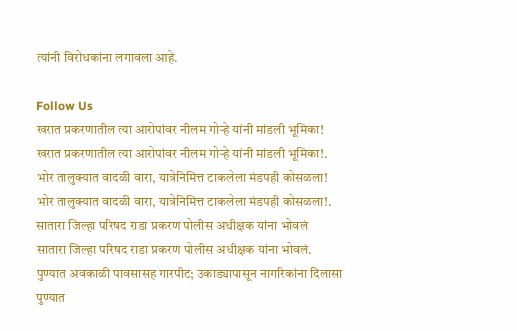त्यांनी विरोधकांना लगावला आहे.

Follow Us
खरात प्रकरणातील त्या आरोपांवर नीलम गोऱ्हे यांनी मांडली भूमिका!
खरात प्रकरणातील त्या आरोपांवर नीलम गोऱ्हे यांनी मांडली भूमिका!.
भोर तालुक्यात वादळी वारा, यात्रेनिमित्त टाकलेला मंडपही कोसळला!
भोर तालुक्यात वादळी वारा, यात्रेनिमित्त टाकलेला मंडपही कोसळला!.
सातारा जिल्हा परिषद राडा प्रकरण पोलीस अधीक्षक यांना भोवलं
सातारा जिल्हा परिषद राडा प्रकरण पोलीस अधीक्षक यांना भोवलं.
पुण्यात अवकाळी पावसासह गारपीट; उकाड्यापासून नागरिकांना दिलासा
पुण्यात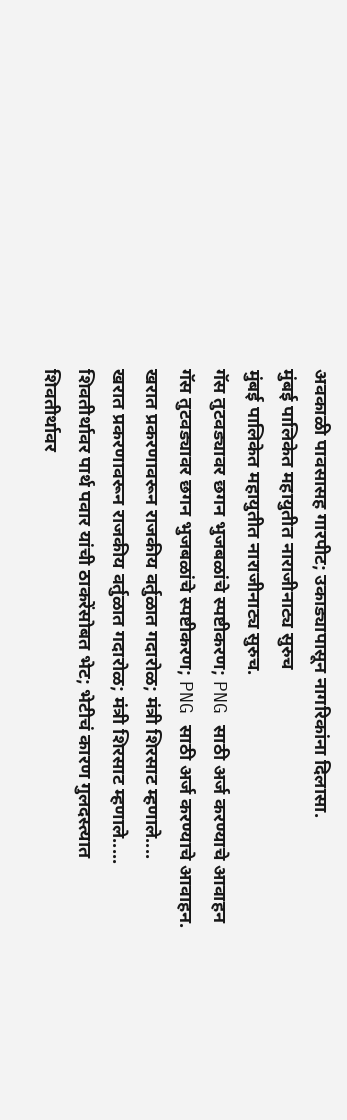अवकाळी पावसासह गारपीट; उकाड्यापासून नागरिकांना दिलासा.
मुंबई पालिकेत महायुतीत नाराजीनाट्य सुरुच
मुंबई पालिकेत महायुतीत नाराजीनाट्य सुरुच.
गॅस तुटवड्यावर छगन भुजबळांचे स्पष्टीकरण; PNG साठी अर्ज करण्याचे आवाहन
गॅस तुटवड्यावर छगन भुजबळांचे स्पष्टीकरण; PNG साठी अर्ज करण्याचे आवाहन.
खरात प्रकरणावरून राजकीय वर्तुळात गदारोळ; मंत्री शिरसाट म्हणाले....
खरात प्रकरणावरून राजकीय वर्तुळात गदारोळ; मंत्री शिरसाट म्हणाले.....
शिवतीर्थावर पार्थ पवार यांची ठाकरेंसोबत भेट; भेटीचं कारण गुलदस्त्यात
शिवतीर्थावर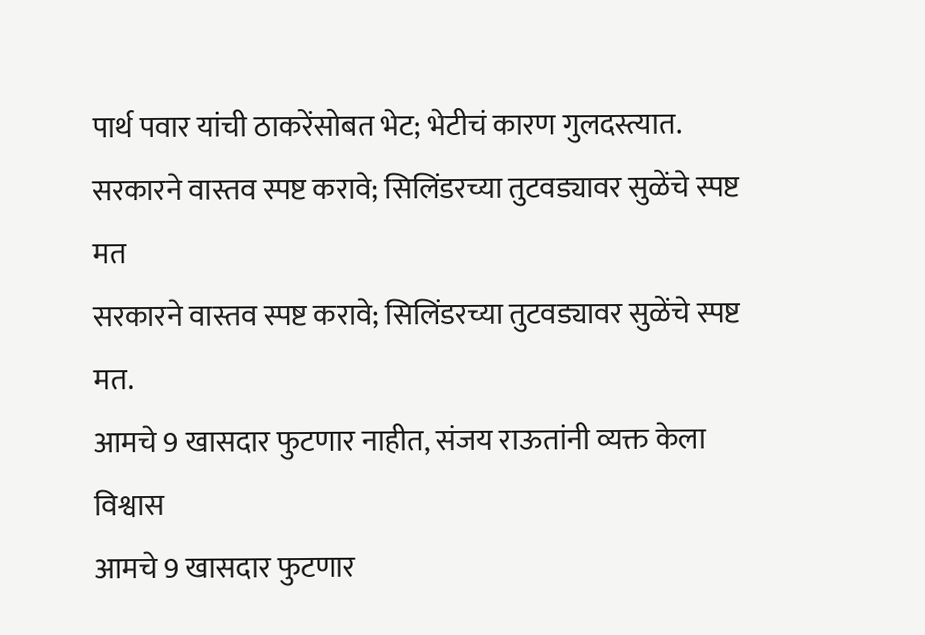पार्थ पवार यांची ठाकरेंसोबत भेट; भेटीचं कारण गुलदस्त्यात.
सरकारने वास्तव स्पष्ट करावे; सिलिंडरच्या तुटवड्यावर सुळेंचे स्पष्ट मत
सरकारने वास्तव स्पष्ट करावे; सिलिंडरच्या तुटवड्यावर सुळेंचे स्पष्ट मत.
आमचे 9 खासदार फुटणार नाहीत, संजय राऊतांनी व्यक्त केला विश्वास
आमचे 9 खासदार फुटणार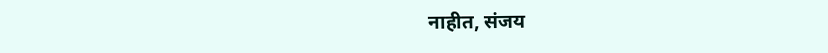नाहीत, संजय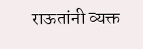राऊतांनी व्यक्त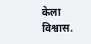केला विश्वास.